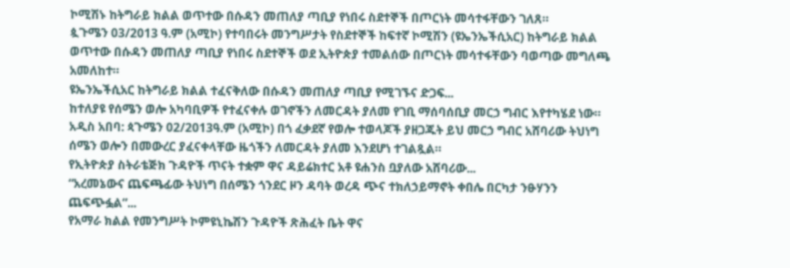ኮሚሽኑ ከትግራይ ክልል ወጥተው በሱዳን መጠለያ ጣቢያ የነበሩ ስደተኞች በጦርነት መሳተፋቸውን ገለጸ።
ጷጉሜን 03/2013 ዓ.ም (አሚኮ) የተባበሩት መንግሥታት የስደተኞች ከፍተኛ ኮሚሽን (ዩኤንኤችሲአር) ከትግራይ ክልል ወጥተው በሱዳን መጠለያ ጣቢያ የነበሩ ስደተኞች ወደ ኢትዮጵያ ተመልሰው በጦርነት መሳተፋቸውን ባወጣው መግለጫ አመለከተ።
ዩኤንኤችሲአር ከትግራይ ክልል ተፈናቅለው በሱዳን መጠለያ ጣቢያ የሚገኙና ድጋፍ...
ከተለያዩ የሰሜን ወሎ አካባቢዎች የተፈናቀሉ ወገኖችን ለመርዳት ያለመ የገቢ ማሰባሰቢያ መርኃ ግብር እየተካሄደ ነው።
አዲስ አበባ: ጳጉሜን 02/2013ዓ.ም (አሚኮ) በጎ ፈቃደኛ የወሎ ተወላጆች ያዘጋጁት ይህ መርኃ ግብር አሸባሪው ትህነግ ሰሜን ወሎን በመውረር ያፈናቀላቸው ዜጎችን ለመርዳት ያለመ እንደሆነ ተገልጿል።
የኢትዮጵያ ስትራቴጅክ ጉዳዮች ጥናት ተቋም ዋና ዳይሬክተር አቶ ዩሐንስ ቧያለው አሸባሪው...
“አረመኔውና ጨፍጫፊው ትህነግ በሰሜን ጎንደር ዞን ዳባት ወረዳ ጭና ተክለኃይማኖት ቀበሌ በርካታ ንፁሃንን ጨፍጭፏል”...
የአማራ ክልል የመንግሥት ኮምዩኒኬሽን ጉዳዮች ጽሕፈት ቤት ዋና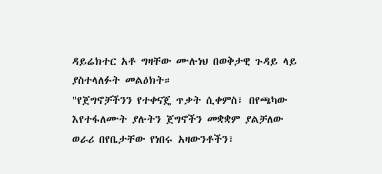ዳይሬክተር አቶ ግዛቸው ሙሉነህ በወቅታዊ ጉዳይ ላይ ያስተላለፉት መልዕክት።
"የጀግኖቻችንን የተቀናጄ ጥቃት ሲቀምስ፣ በየጫካው እየተፋለሙት ያሉትን ጀግኖችን መቋቋም ያልቻለው ወራሪ በየቤታቸው የነበሩ አዛውንቶችን፣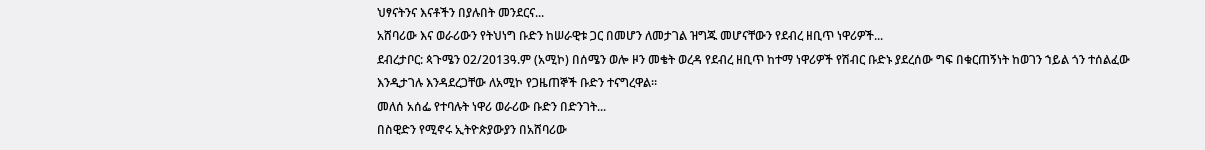ህፃናትንና እናቶችን በያሉበት መንደርና...
አሸባሪው እና ወራሪውን የትህነግ ቡድን ከሠራዊቱ ጋር በመሆን ለመታገል ዝግጁ መሆናቸውን የደብረ ዘቢጥ ነዋሪዎች...
ደብረታቦር: ጳጉሜን 02/2013ዓ.ም (አሚኮ) በሰሜን ወሎ ዞን መቄት ወረዳ የደብረ ዘቢጥ ከተማ ነዋሪዎች የሽብር ቡድኑ ያደረሰው ግፍ በቁርጠኝነት ከወገን ኀይል ጎን ተሰልፈው እንዲታገሉ እንዳደረጋቸው ለአሚኮ የጋዜጠኞች ቡድን ተናግረዋል።
መለሰ አሰፌ የተባሉት ነዋሪ ወራሪው ቡድን በድንገት...
በስዊድን የሚኖሩ ኢትዮጵያውያን በአሸባሪው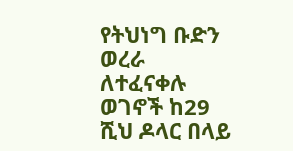የትህነግ ቡድን ወረራ ለተፈናቀሉ ወገኖች ከ29 ሺህ ዶላር በላይ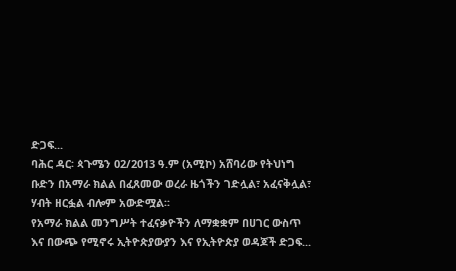ድጋፍ...
ባሕር ዳር፡ ጳጉሜን 02/2013 ዓ.ም (አሚኮ) አሸባሪው የትህነግ ቡድን በአማራ ክልል በፈጸመው ወረራ ዜጎችን ገድሏል፣ አፈናቅሏል፣ ሃብት ዘርፏል ብሎም አውድሟል፡፡
የአማራ ክልል መንግሥት ተፈናቃዮችን ለማቋቋም በሀገር ውስጥ እና በውጭ የሚኖሩ ኢትዮጵያውያን እና የኢትዮጵያ ወዳጆች ድጋፍ...